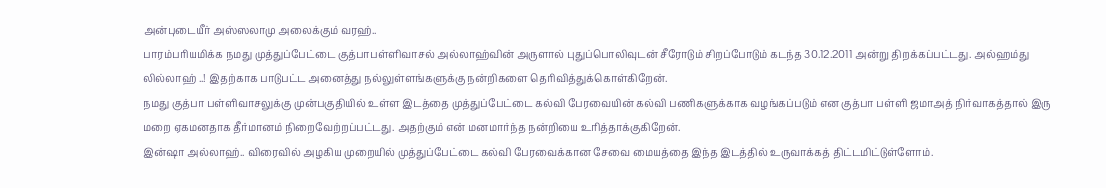அன்புடையீர் அஸ்ஸலாமு அலைக்கும் வரஹ்..
பாரம்பரியமிக்க நமது முத்துப்பேட்டை குத்பாபள்ளிவாசல் அல்லாஹ்வின் அருளால் புதுப்பொலிவுடன் சீரோடும் சிறப்போடும் கடந்த 30.12.2011 அன்று திறக்கப்பட்டது. அல்ஹம்து லில்லாஹ் ..! இதற்காக பாடுபட்ட அனைத்து நல்லுள்ளங்களுக்கு நன்றிகளை தெரிவித்துக்கொள்கிறேன்.
நமது குத்பா பள்ளிவாசலுக்கு முன்பகுதியில் உள்ள இடத்தை முத்துப்பேட்டை கல்வி பேரவையின் கல்வி பணிகளுக்காக வழங்கப்படும் என குத்பா பள்ளி ஜமாஅத் நிர்வாகத்தால் இரு மறை ஏகமனதாக தீர்மானம் நிறைவேற்றப்பட்டது. அதற்கும் என் மனமார்ந்த நன்றியை உரித்தாக்குகிறேன்.
இன்ஷா அல்லாஹ்.. விரைவில் அழகிய முறையில் முத்துப்பேட்டை கல்வி பேரவைக்கான சேவை மையத்தை இந்த இடத்தில் உருவாக்கத் திட்டமிட்டுள்ளோம்.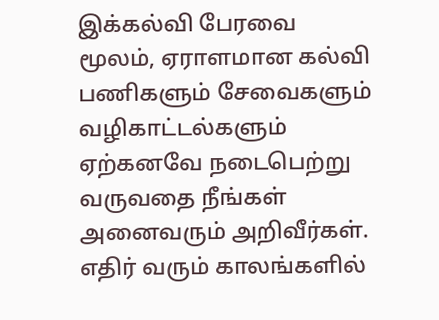இக்கல்வி பேரவை மூலம், ஏராளமான கல்வி பணிகளும் சேவைகளும் வழிகாட்டல்களும் ஏற்கனவே நடைபெற்று வருவதை நீங்கள் அனைவரும் அறிவீர்கள். எதிர் வரும் காலங்களில்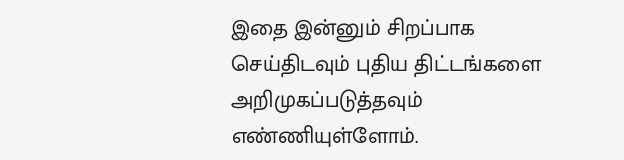இதை இன்னும் சிறப்பாக செய்திடவும் புதிய திட்டங்களை அறிமுகப்படுத்தவும் எண்ணியுள்ளோம்.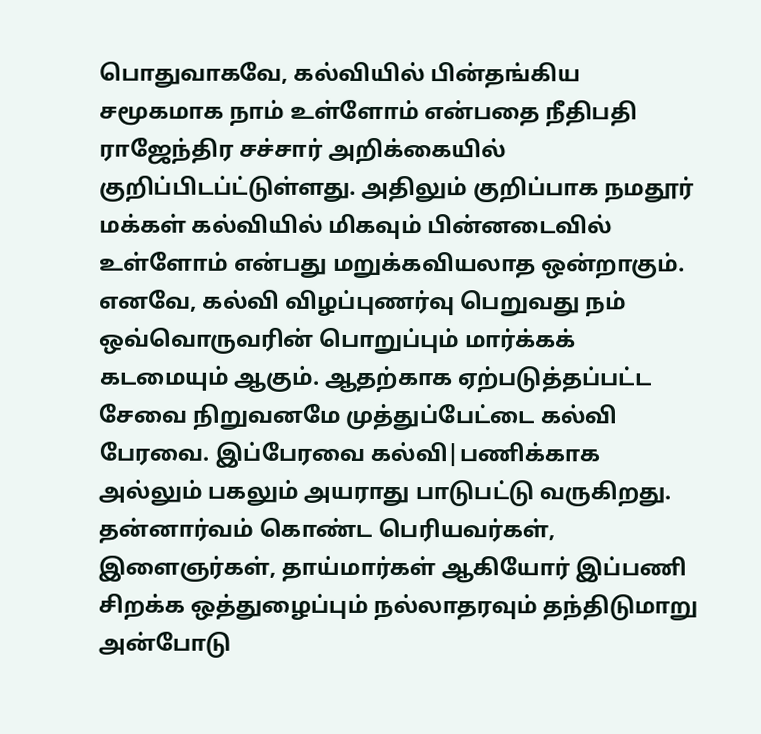பொதுவாகவே, கல்வியில் பின்தங்கிய சமூகமாக நாம் உள்ளோம் என்பதை நீதிபதி ராஜேந்திர சச்சார் அறிக்கையில் குறிப்பிடப்ட்டுள்ளது. அதிலும் குறிப்பாக நமதூர் மக்கள் கல்வியில் மிகவும் பின்னடைவில் உள்ளோம் என்பது மறுக்கவியலாத ஒன்றாகும்.
எனவே, கல்வி விழப்புணர்வு பெறுவது நம் ஒவ்வொருவரின் பொறுப்பும் மார்க்கக் கடமையும் ஆகும். ஆதற்காக ஏற்படுத்தப்பட்ட சேவை நிறுவனமே முத்துப்பேட்டை கல்வி பேரவை. இப்பேரவை கல்வி|பணிக்காக அல்லும் பகலும் அயராது பாடுபட்டு வருகிறது.
தன்னார்வம் கொண்ட பெரியவர்கள், இளைஞர்கள், தாய்மார்கள் ஆகியோர் இப்பணி சிறக்க ஒத்துழைப்பும் நல்லாதரவும் தந்திடுமாறு அன்போடு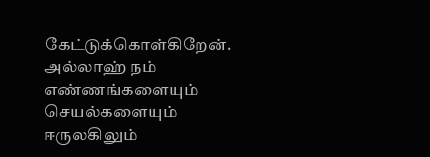கேட்டுக்கொள்கிறேன்.
அல்லாஹ் நம் எண்ணங்களையும் செயல்களையும் ஈருலகிலும்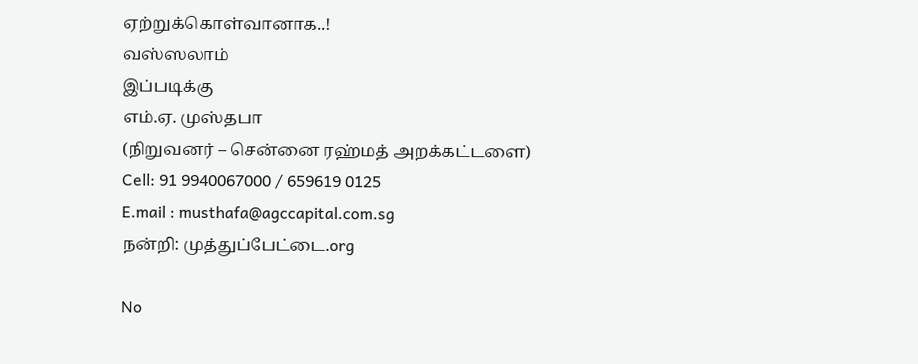ஏற்றுக்கொள்வானாக..!
வஸ்ஸலாம்
இப்படிக்கு
எம்.ஏ. முஸ்தபா
(நிறுவனர் – சென்னை ரஹ்மத் அறக்கட்டளை)
Cell: 91 9940067000 / 659619 0125
E.mail : musthafa@agccapital.com.sg
நன்றி: முத்துப்பேட்டை.org

No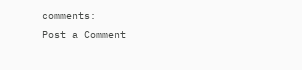comments:
Post a Comment